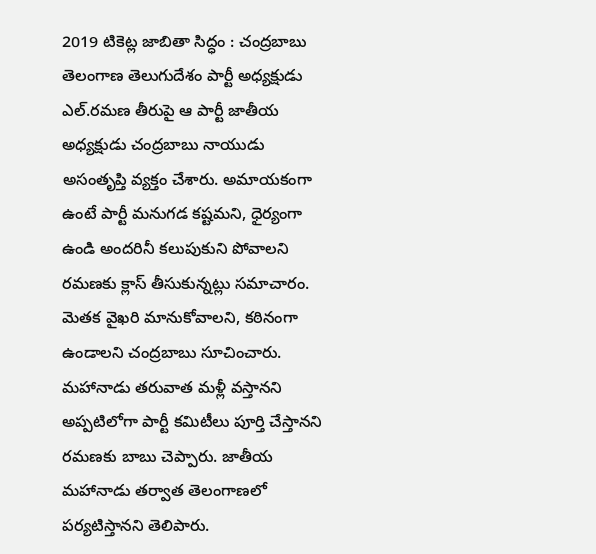2019 టికెట్ల జాబితా సిద్ధం : చంద్రబాబు
తెలంగాణ తెలుగుదేశం పార్టీ అధ్యక్షుడు ఎల్.రమణ తీరుపై ఆ పార్టీ జాతీయ అధ్యక్షుడు చంద్రబాబు నాయుడు అసంతృప్తి వ్యక్తం చేశారు. అమాయకంగా ఉంటే పార్టీ మనుగడ కష్టమని, ధైర్యంగా ఉండి అందరినీ కలుపుకుని పోవాలని రమణకు క్లాస్ తీసుకున్నట్లు సమాచారం. మెతక వైఖరి మానుకోవాలని, కఠినంగా ఉండాలని చంద్రబాబు సూచించారు. మహానాడు తరువాత మళ్లీ వస్తానని అప్పటిలోగా పార్టీ కమిటీలు పూర్తి చేస్తానని రమణకు బాబు చెప్పారు. జాతీయ మహానాడు తర్వాత తెలంగాణలో పర్యటిస్తానని తెలిపారు.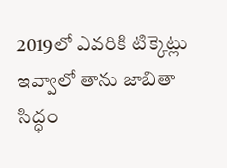2019లో ఎవరికి టిక్కెట్లు ఇవ్వాలో తాను జాబితా సిద్ధం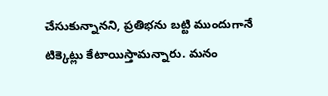చేసుకున్నానని, ప్రతిభను బట్టి ముందుగానే టిక్కెట్లు కేటాయిస్తామన్నారు. మనం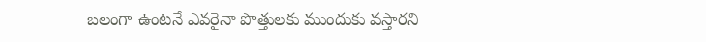బలంగా ఉంటనే ఎవరైనా పొత్తులకు ముందుకు వస్తారని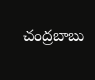చంద్రబాబు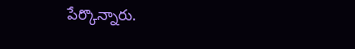పేర్కొన్నారు.